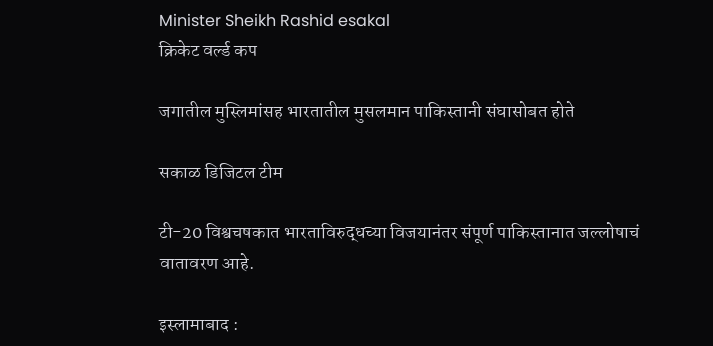Minister Sheikh Rashid esakal
क्रिकेट वर्ल्ड कप

जगातील मुस्लिमांसह भारतातील मुसलमान पाकिस्तानी संघासोबत होते

सकाळ डिजिटल टीम

टी-20 विश्वचषकात भारताविरुद्धच्या विजयानंतर संपूर्ण पाकिस्तानात जल्लोषाचं वातावरण आहे.

इस्लामाबाद :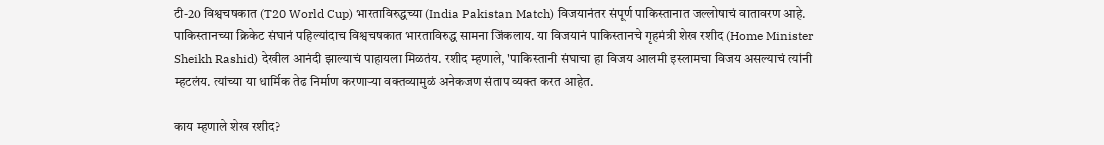टी-20 विश्वचषकात (T20 World Cup) भारताविरुद्धच्या (India Pakistan Match) विजयानंतर संपूर्ण पाकिस्तानात जल्लोषाचं वातावरण आहे. पाकिस्तानच्या क्रिकेट संघानं पहिल्यांदाच विश्वचषकात भारताविरुद्ध सामना जिंकलाय. या विजयानं पाकिस्तानचे गृहमंत्री शेख रशीद (Home Minister Sheikh Rashid) देखील आनंदी झाल्याचं पाहायला मिळतंय. रशीद म्हणाले, 'पाकिस्तानी संघाचा हा विजय आलमी इस्लामचा विजय असल्याचं त्यांनी म्हटलंय. त्यांच्या या धार्मिक तेढ निर्माण करणाऱ्या वक्तव्यामुळं अनेकजण संताप व्यक्त करत आहेत.

काय म्हणाले शेख रशीद?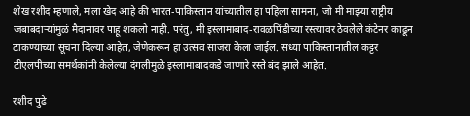शेख रशीद म्हणाले, मला खेद आहे की भारत-पाकिस्तान यांच्यातील हा पहिला सामना, जो मी माझ्या राष्ट्रीय जबाबदाऱ्यांमुळं मैदानावर पाहू शकलो नाही. परंतु, मी इस्लामाबाद-रावळपिंडीच्या रस्त्यावर ठेवलेले कंटेनर काढून टाकण्याच्या सूचना दिल्या आहेत, जेणेकरून हा उत्सव साजरा केला जाईल. सध्या पाकिस्तानातील कट्टर टीएलपीच्या समर्थकांनी केलेल्या दंगलीमुळे इस्लामाबादकडे जाणारे रस्ते बंद झाले आहेत.

रशीद पुढे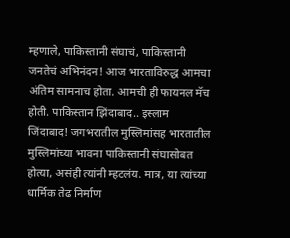म्हणाले, पाकिस्तानी संघाचं, पाकिस्तानी जनतेचं अभिनंदन! आज भारताविरुद्ध आमचा अंतिम सामनाच होता. आमची ही फायनल मॅच होती. पाकिस्तान झिंदाबाद.. इस्लाम जिंदाबाद! जगभरातील मुस्लिमांसह भारतातील मुस्लिमांच्या भावना पाकिस्तानी संघासोबत होत्या, असंही त्यांनी म्हटलंय. मात्र, या त्यांच्या धार्मिक तेढ निर्माण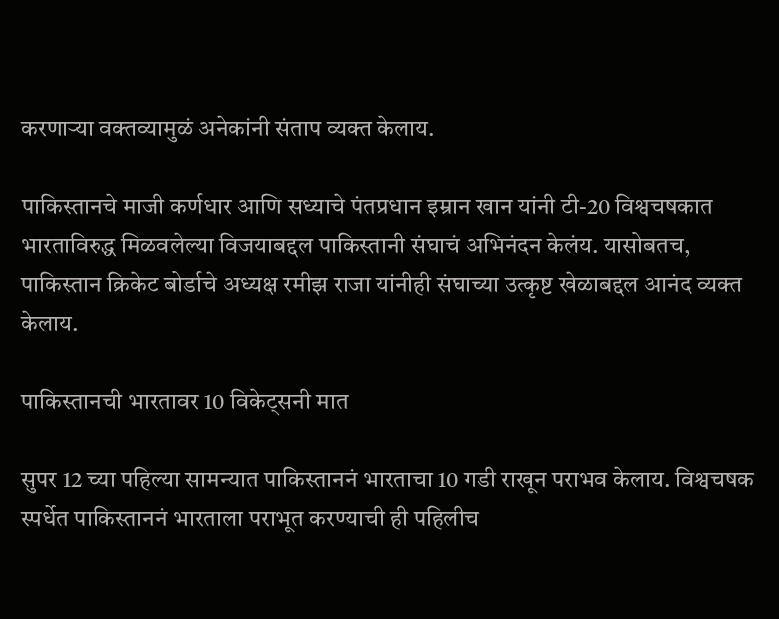करणाऱ्या वक्तव्यामुळं अनेकांनी संताप व्यक्त केलाय.

पाकिस्तानचे माजी कर्णधार आणि सध्याचे पंतप्रधान इम्रान खान यांनी टी-20 विश्वचषकात भारताविरुद्ध मिळवलेल्या विजयाबद्दल पाकिस्तानी संघाचं अभिनंदन केलंय. यासोबतच, पाकिस्तान क्रिकेट बोर्डाचे अध्यक्ष रमीझ राजा यांनीही संघाच्या उत्कृष्ट खेळाबद्दल आनंद व्यक्त केलाय.

पाकिस्तानची भारतावर 10 विकेट्सनी मात

सुपर 12 च्या पहिल्या सामन्यात पाकिस्ताननं भारताचा 10 गडी राखून पराभव केलाय. विश्वचषक स्पर्धेत पाकिस्ताननं भारताला पराभूत करण्याची ही पहिलीच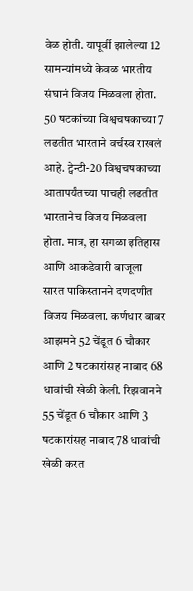वेळ होती. यापूर्वी झालेल्या 12 सामन्यांमध्ये केवळ भारतीय संघानं विजय मिळवला होता. 50 षटकांच्या विश्वचषकाच्या 7 लढतीत भारताने वर्चस्व राखलं आहे. ट्वेन्टी-20 विश्वचषकाच्या आतापर्यंतच्या पाचही लढतीत भारतानेच विजय मिळवला होता. मात्र, हा सगळा इतिहास आणि आकडेवारी बाजूला सारत पाकिस्तानने दणदणीत विजय मिळवला. कर्णधार बाबर आझमने 52 चेंडूत 6 चौकार आणि 2 षटकारांसह नाबाद 68 धावांची खेळी केली. रिझवानने 55 चेंडूत 6 चौकार आणि 3 षटकारांसह नाबाद 78 धावांची खेळी करत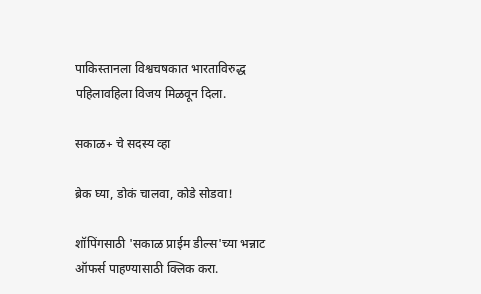पाकिस्तानला विश्वचषकात भारताविरुद्ध पहिलावहिला विजय मिळवून दिला.

सकाळ+ चे सदस्य व्हा

ब्रेक घ्या, डोकं चालवा, कोडे सोडवा!

शॉपिंगसाठी 'सकाळ प्राईम डील्स'च्या भन्नाट ऑफर्स पाहण्यासाठी क्लिक करा.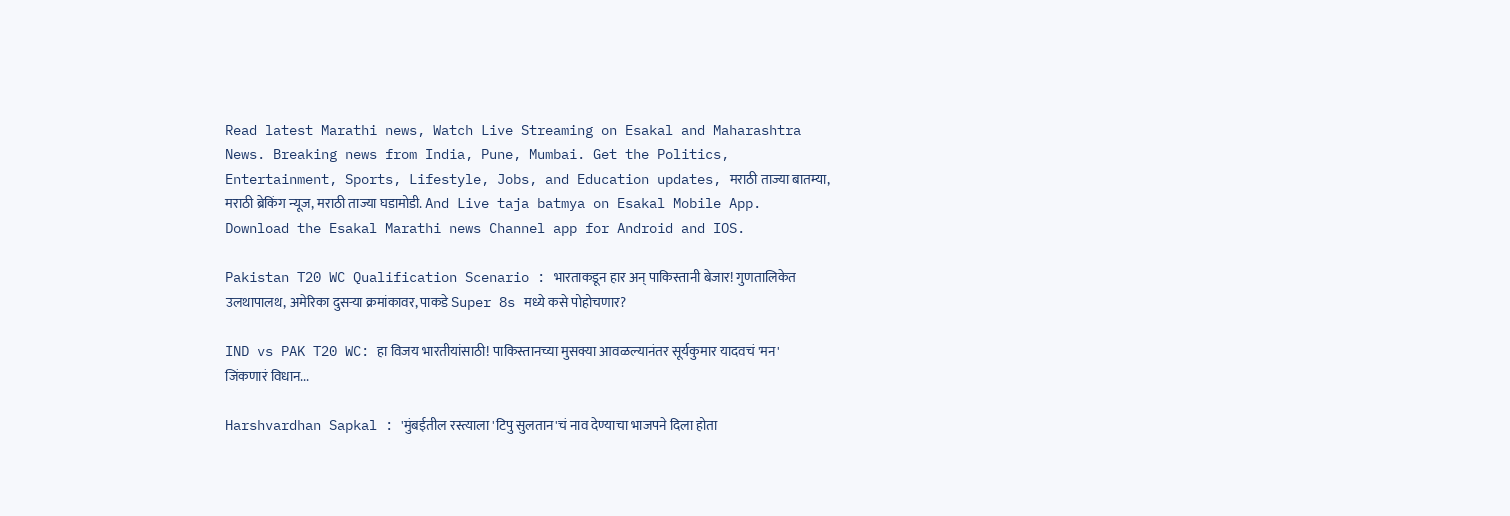Read latest Marathi news, Watch Live Streaming on Esakal and Maharashtra News. Breaking news from India, Pune, Mumbai. Get the Politics, Entertainment, Sports, Lifestyle, Jobs, and Education updates, मराठी ताज्या बातम्या, मराठी ब्रेकिंग न्यूज, मराठी ताज्या घडामोडी. And Live taja batmya on Esakal Mobile App. Download the Esakal Marathi news Channel app for Android and IOS.

Pakistan T20 WC Qualification Scenario : भारताकडून हार अन् पाकिस्तानी बेजार! गुणतालिकेत उलथापालथ, अमेरिका दुसऱ्या क्रमांकावर, पाकडे Super 8s मध्ये कसे पोहोचणार?

IND vs PAK T20 WC: हा विजय भारतीयांसाठी! पाकिस्तानच्या मुसक्या आवळल्यानंतर सूर्यकुमार यादवचं 'मन' जिंकणारं विधान...

Harshvardhan Sapkal : 'मुंबईतील रस्त्याला 'टिपु सुलतान'चं नाव देण्याचा भाजपने दिला होता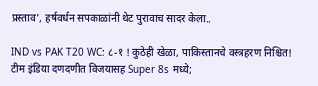प्रस्ताव', हर्षवर्धन सपकाळांनी थेट पुरावाच सादर केला..

IND vs PAK T20 WC: ८-१ ! कुठेही खेळा, पाकिस्तानचे वस्त्रहरण निश्चित! टीम इंडिया दणदणीत विजयासह Super 8s मध्ये;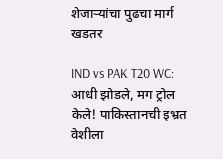शेजाऱ्यांचा पुढचा मार्ग खडतर

IND vs PAK T20 WC: आधी झोडले, मग ट्रोल केले! पाकिस्तानची इभ्रत वेशीला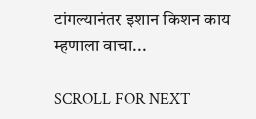टांगल्यानंतर इशान किशन काय म्हणाला वाचा...

SCROLL FOR NEXT